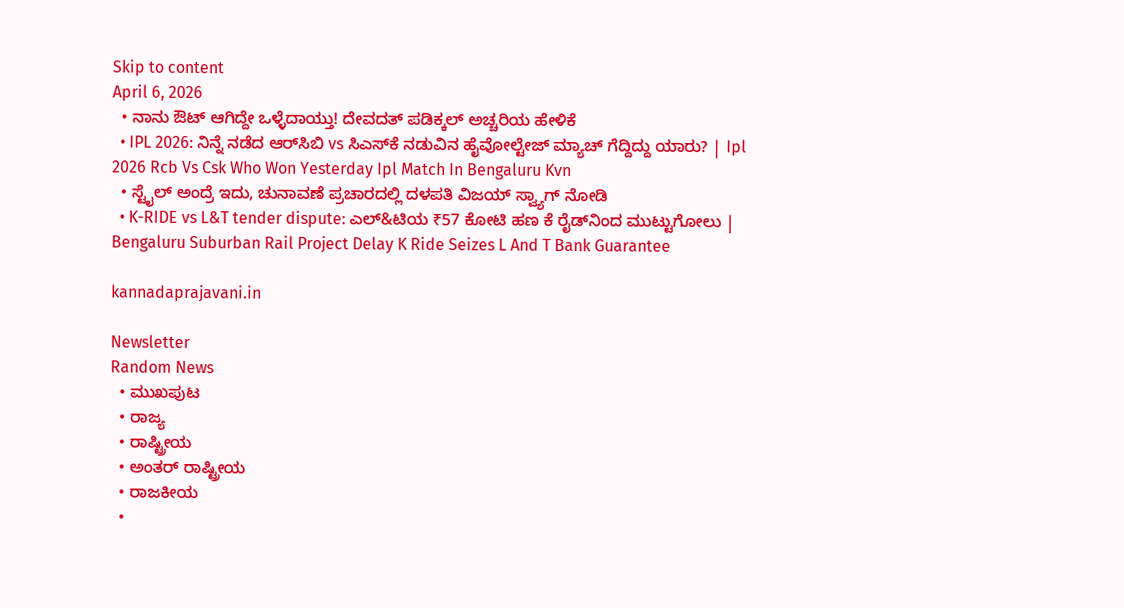Skip to content
April 6, 2026
  • ನಾನು ಔಟ್ ಆಗಿದ್ದೇ ಒಳ್ಳೆದಾಯ್ತು! ದೇವದತ್ ಪಡಿಕ್ಕಲ್ ಅಚ್ಚರಿಯ ಹೇಳಿಕೆ
  • IPL 2026: ನಿನ್ನೆ ನಡೆದ ಆರ್‌ಸಿಬಿ vs ಸಿಎಸ್‌ಕೆ ನಡುವಿನ ಹೈವೋಲ್ಟೇಜ್ ಮ್ಯಾಚ್ ಗೆದ್ದಿದ್ದು ಯಾರು? | Ipl 2026 Rcb Vs Csk Who Won Yesterday Ipl Match In Bengaluru Kvn
  • ಸ್ಟೈಲ್ ಅಂದ್ರೆ ಇದು, ಚುನಾವಣೆ ಪ್ರಚಾರದಲ್ಲಿ ದಳಪತಿ ವಿಜಯ್ ಸ್ವ್ಯಾಗ್ ನೋಡಿ
  • K-RIDE vs L&T tender dispute: ಎಲ್‌&ಟಿಯ ₹57 ಕೋಟಿ ಹಣ ಕೆ ರೈಡ್‌ನಿಂದ ಮುಟ್ಟುಗೋಲು | Bengaluru Suburban Rail Project Delay K Ride Seizes L And T Bank Guarantee

kannadaprajavani.in

Newsletter
Random News
  • ಮುಖಪುಟ
  • ರಾಜ್ಯ
  • ರಾಷ್ಟ್ರೀಯ
  • ಅಂತರ್ ರಾಷ್ಟ್ರೀಯ
  • ರಾಜಕೀಯ
  •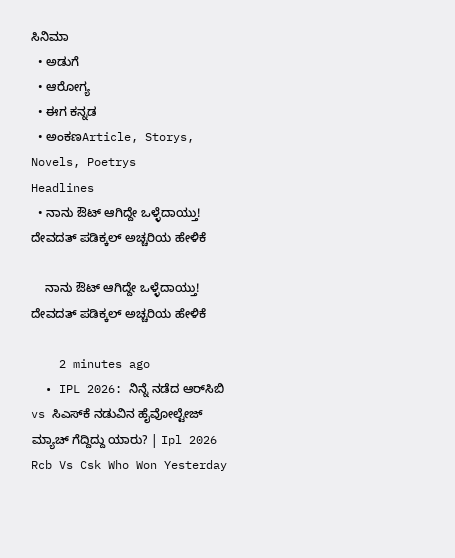ಸಿನಿಮಾ
  • ಅಡುಗೆ
  • ಆರೋಗ್ಯ
  • ಈಗ ಕನ್ನಡ
  • ಅಂಕಣArticle, Storys, Novels, Poetrys
Headlines
  • ನಾನು ಔಟ್ ಆಗಿದ್ದೇ ಒಳ್ಳೆದಾಯ್ತು! ದೇವದತ್ ಪಡಿಕ್ಕಲ್ ಅಚ್ಚರಿಯ ಹೇಳಿಕೆ

    ನಾನು ಔಟ್ ಆಗಿದ್ದೇ ಒಳ್ಳೆದಾಯ್ತು! ದೇವದತ್ ಪಡಿಕ್ಕಲ್ ಅಚ್ಚರಿಯ ಹೇಳಿಕೆ

    2 minutes ago
  • IPL 2026: ನಿನ್ನೆ ನಡೆದ ಆರ್‌ಸಿಬಿ vs ಸಿಎಸ್‌ಕೆ ನಡುವಿನ ಹೈವೋಲ್ಟೇಜ್ ಮ್ಯಾಚ್ ಗೆದ್ದಿದ್ದು ಯಾರು? | Ipl 2026 Rcb Vs Csk Who Won Yesterday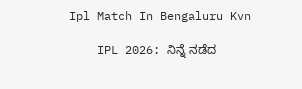Ipl Match In Bengaluru Kvn

    IPL 2026: ನಿನ್ನೆ ನಡೆದ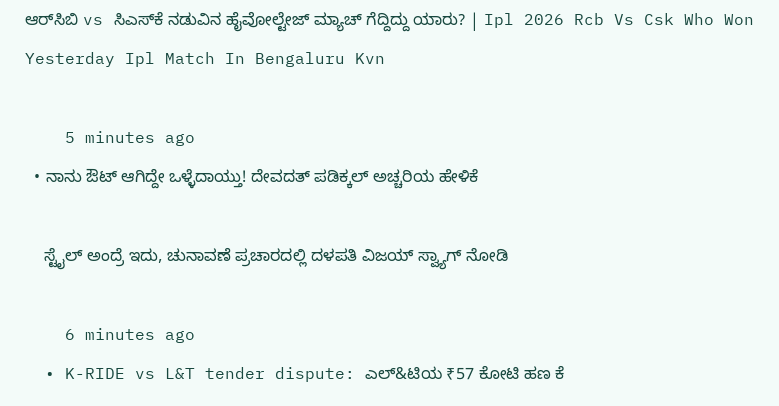ಆರ್‌ಸಿಬಿ vs ಸಿಎಸ್‌ಕೆ ನಡುವಿನ ಹೈವೋಲ್ಟೇಜ್ ಮ್ಯಾಚ್ ಗೆದ್ದಿದ್ದು ಯಾರು? | Ipl 2026 Rcb Vs Csk Who Won Yesterday Ipl Match In Bengaluru Kvn

    5 minutes ago
  • ನಾನು ಔಟ್ ಆಗಿದ್ದೇ ಒಳ್ಳೆದಾಯ್ತು! ದೇವದತ್ ಪಡಿಕ್ಕಲ್ ಅಚ್ಚರಿಯ ಹೇಳಿಕೆ

    ಸ್ಟೈಲ್ ಅಂದ್ರೆ ಇದು, ಚುನಾವಣೆ ಪ್ರಚಾರದಲ್ಲಿ ದಳಪತಿ ವಿಜಯ್ ಸ್ವ್ಯಾಗ್ ನೋಡಿ

    6 minutes ago
  • K-RIDE vs L&T tender dispute: ಎಲ್‌&ಟಿಯ ₹57 ಕೋಟಿ ಹಣ ಕೆ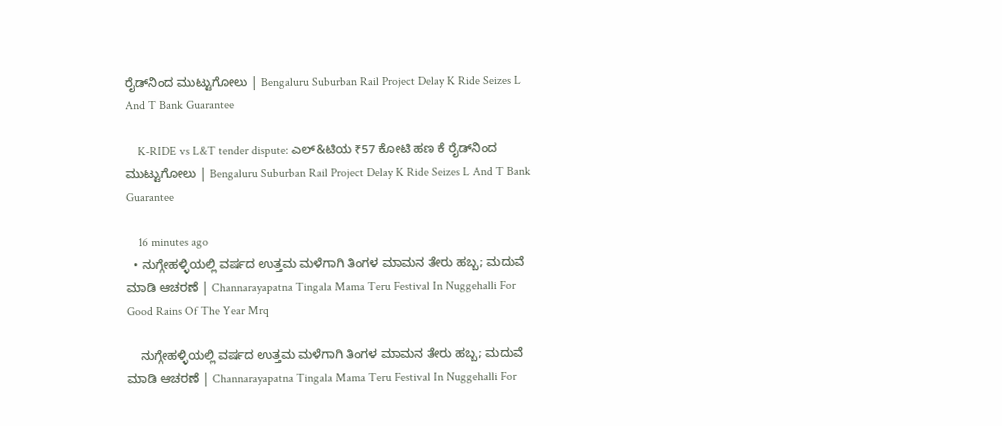ರೈಡ್‌ನಿಂದ ಮುಟ್ಟುಗೋಲು | Bengaluru Suburban Rail Project Delay K Ride Seizes L And T Bank Guarantee

    K-RIDE vs L&T tender dispute: ಎಲ್‌&ಟಿಯ ₹57 ಕೋಟಿ ಹಣ ಕೆ ರೈಡ್‌ನಿಂದ ಮುಟ್ಟುಗೋಲು | Bengaluru Suburban Rail Project Delay K Ride Seizes L And T Bank Guarantee

    16 minutes ago
  • ನುಗ್ಗೇಹಳ್ಳಿಯಲ್ಲಿ ವರ್ಷದ ಉತ್ತಮ ಮಳೆಗಾಗಿ ತಿಂಗಳ ಮಾಮನ ತೇರು ಹಬ್ಬ; ಮದುವೆ ಮಾಡಿ ಆಚರಣೆ | Channarayapatna Tingala Mama Teru Festival In Nuggehalli For Good Rains Of The Year Mrq

    ನುಗ್ಗೇಹಳ್ಳಿಯಲ್ಲಿ ವರ್ಷದ ಉತ್ತಮ ಮಳೆಗಾಗಿ ತಿಂಗಳ ಮಾಮನ ತೇರು ಹಬ್ಬ; ಮದುವೆ ಮಾಡಿ ಆಚರಣೆ | Channarayapatna Tingala Mama Teru Festival In Nuggehalli For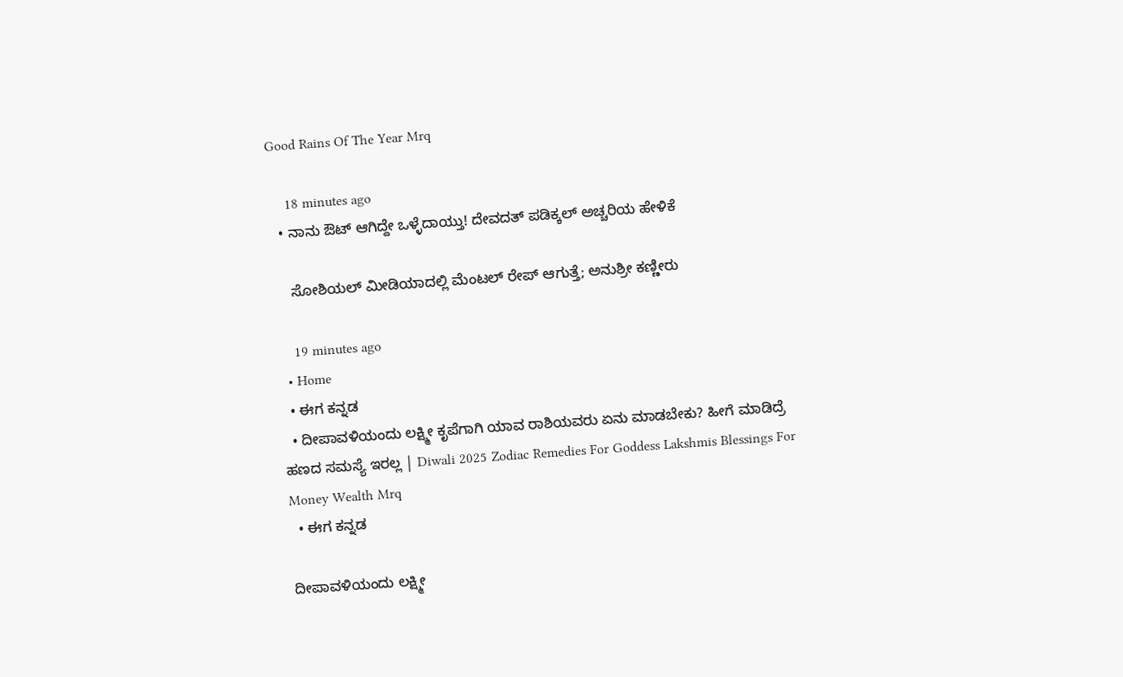Good Rains Of The Year Mrq

    18 minutes ago
  • ನಾನು ಔಟ್ ಆಗಿದ್ದೇ ಒಳ್ಳೆದಾಯ್ತು! ದೇವದತ್ ಪಡಿಕ್ಕಲ್ ಅಚ್ಚರಿಯ ಹೇಳಿಕೆ

    ಸೋಶಿಯಲ್ ಮೀಡಿಯಾದಲ್ಲಿ ಮೆಂಟಲ್ ರೇಪ್ ಆಗುತ್ತೆ; ಅನುಶ್ರೀ ಕಣ್ಣೀರು

    19 minutes ago
  • Home
  • ಈಗ ಕನ್ನಡ
  • ದೀಪಾವಳಿಯಂದು ಲಕ್ಷ್ಮೀ ಕೃಪೆಗಾಗಿ ಯಾವ ರಾಶಿಯವರು ಏನು ಮಾಡಬೇಕು? ಹೀಗೆ ಮಾಡಿದ್ರೆ ಹಣದ ಸಮಸ್ಯೆ ಇರಲ್ಲ | Diwali 2025 Zodiac Remedies For Goddess Lakshmis Blessings For Money Wealth Mrq
  • ಈಗ ಕನ್ನಡ

ದೀಪಾವಳಿಯಂದು ಲಕ್ಷ್ಮೀ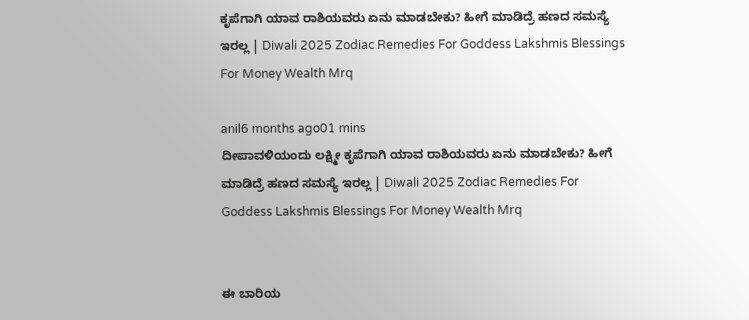ಕೃಪೆಗಾಗಿ ಯಾವ ರಾಶಿಯವರು ಏನು ಮಾಡಬೇಕು? ಹೀಗೆ ಮಾಡಿದ್ರೆ ಹಣದ ಸಮಸ್ಯೆ ಇರಲ್ಲ | Diwali 2025 Zodiac Remedies For Goddess Lakshmis Blessings For Money Wealth Mrq

anil6 months ago01 mins
ದೀಪಾವಳಿಯಂದು ಲಕ್ಷ್ಮೀ ಕೃಪೆಗಾಗಿ ಯಾವ ರಾಶಿಯವರು ಏನು ಮಾಡಬೇಕು? ಹೀಗೆ ಮಾಡಿದ್ರೆ ಹಣದ ಸಮಸ್ಯೆ ಇರಲ್ಲ | Diwali 2025 Zodiac Remedies For Goddess Lakshmis Blessings For Money Wealth Mrq


ಈ ಬಾರಿಯ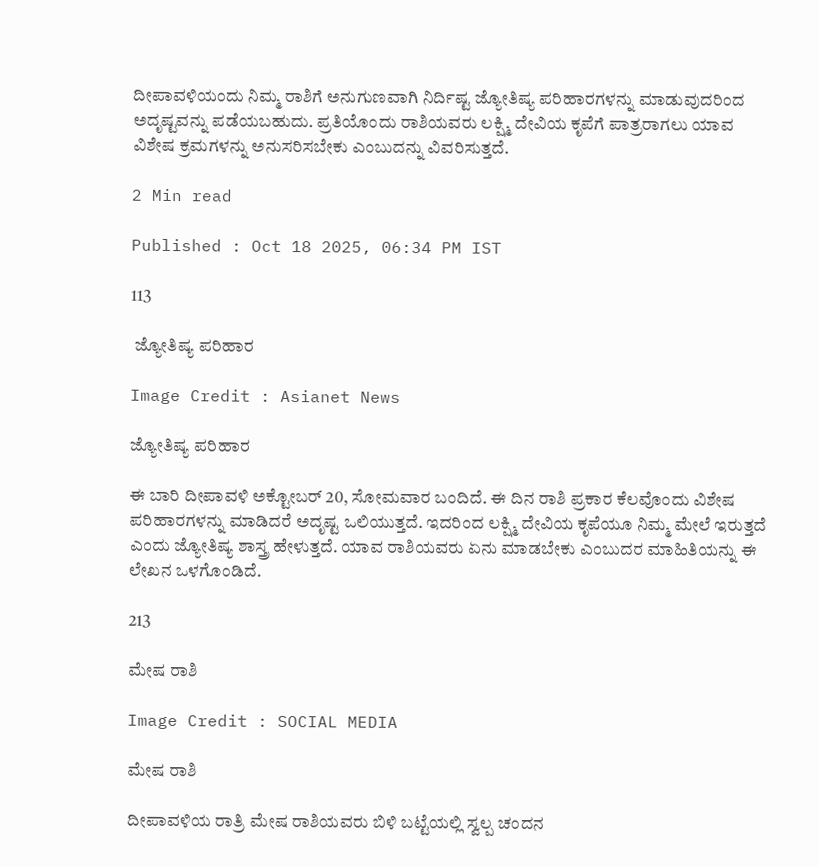ದೀಪಾವಳಿಯಂದು ನಿಮ್ಮ ರಾಶಿಗೆ ಅನುಗುಣವಾಗಿ ನಿರ್ದಿಷ್ಟ ಜ್ಯೋತಿಷ್ಯ ಪರಿಹಾರಗಳನ್ನು ಮಾಡುವುದರಿಂದ ಅದೃಷ್ಟವನ್ನು ಪಡೆಯಬಹುದು. ಪ್ರತಿಯೊಂದು ರಾಶಿಯವರು ಲಕ್ಷ್ಮಿ ದೇವಿಯ ಕೃಪೆಗೆ ಪಾತ್ರರಾಗಲು ಯಾವ ವಿಶೇಷ ಕ್ರಮಗಳನ್ನು ಅನುಸರಿಸಬೇಕು ಎಂಬುದನ್ನು ವಿವರಿಸುತ್ತದೆ.

2 Min read

Published : Oct 18 2025, 06:34 PM IST

113

 ಜ್ಯೋತಿಷ್ಯ ಪರಿಹಾರ

Image Credit : Asianet News

ಜ್ಯೋತಿಷ್ಯ ಪರಿಹಾರ

ಈ ಬಾರಿ ದೀಪಾವಳಿ ಅಕ್ಟೋಬರ್ 20, ಸೋಮವಾರ ಬಂದಿದೆ. ಈ ದಿನ ರಾಶಿ ಪ್ರಕಾರ ಕೆಲವೊಂದು ವಿಶೇಷ ಪರಿಹಾರಗಳನ್ನು ಮಾಡಿದರೆ ಅದೃಷ್ಟ ಒಲಿಯುತ್ತದೆ. ಇದರಿಂದ ಲಕ್ಷ್ಮಿ ದೇವಿಯ ಕೃಪೆಯೂ ನಿಮ್ಮ ಮೇಲೆ ಇರುತ್ತದೆ ಎಂದು ಜ್ಯೋತಿಷ್ಯ ಶಾಸ್ತ್ರ ಹೇಳುತ್ತದೆ. ಯಾವ ರಾಶಿಯವರು ಏನು ಮಾಡಬೇಕು ಎಂಬುದರ ಮಾಹಿತಿಯನ್ನು ಈ ಲೇಖನ ಒಳಗೊಂಡಿದೆ.

213

ಮೇಷ ರಾಶಿ

Image Credit : SOCIAL MEDIA

ಮೇಷ ರಾಶಿ

ದೀಪಾವಳಿಯ ರಾತ್ರಿ ಮೇಷ ರಾಶಿಯವರು ಬಿಳಿ ಬಟ್ಟೆಯಲ್ಲಿ ಸ್ವಲ್ಪ ಚಂದನ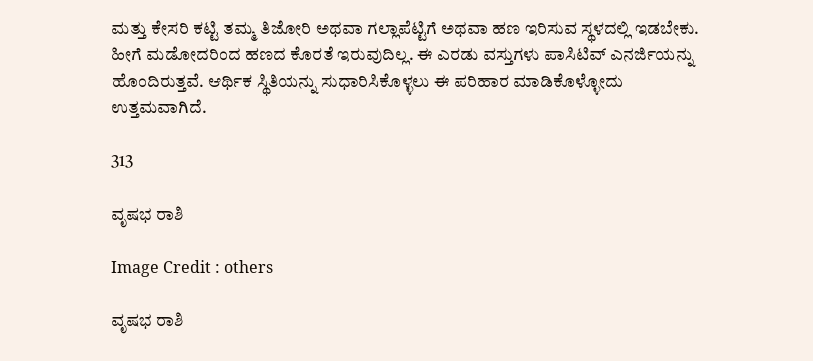ಮತ್ತು ಕೇಸರಿ ಕಟ್ಟಿ ತಮ್ಮ ತಿಜೋರಿ ಅಥವಾ ಗಲ್ಲಾಪೆಟ್ಟಿಗೆ ಅಥವಾ ಹಣ ಇರಿಸುವ ಸ್ಥಳದಲ್ಲಿ ಇಡಬೇಕು. ಹೀಗೆ ಮಡೋದರಿಂದ ಹಣದ ಕೊರತೆ ಇರುವುದಿಲ್ಲ. ಈ ಎರಡು ವಸ್ತುಗಳು ಪಾಸಿಟಿವ್ ಎನರ್ಜಿಯನ್ನು ಹೊಂದಿರುತ್ತವೆ. ಆರ್ಥಿಕ ಸ್ಥಿತಿಯನ್ನು ಸುಧಾರಿಸಿಕೊಳ್ಳಲು ಈ ಪರಿಹಾರ ಮಾಡಿಕೊಳ್ಳೋದು ಉತ್ತಮವಾಗಿದೆ.

313

ವೃಷಭ ರಾಶಿ

Image Credit : others

ವೃಷಭ ರಾಶಿ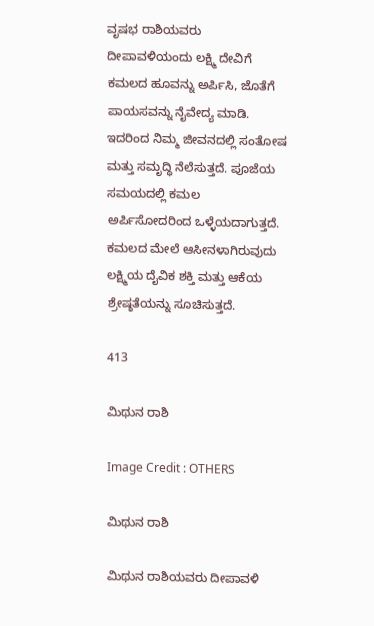ವೃಷಭ ರಾಶಿಯವರು ದೀಪಾವಳಿಯಂದು ಲಕ್ಷ್ಮಿ ದೇವಿಗೆ ಕಮಲದ ಹೂವನ್ನು ಅರ್ಪಿಸಿ, ಜೊತೆಗೆ ಪಾಯಸವನ್ನು ನೈವೇದ್ಯ ಮಾಡಿ. ಇದರಿಂದ ನಿಮ್ಮ ಜೀವನದಲ್ಲಿ ಸಂತೋಷ ಮತ್ತು ಸಮೃದ್ಧಿ ನೆಲೆಸುತ್ತದೆ. ಪೂಜೆಯ ಸಮಯದಲ್ಲಿ ಕಮಲ ಅರ್ಪಿಸೋದರಿಂದ ಒಳ್ಳೆಯದಾಗುತ್ತದೆ. ಕಮಲದ ಮೇಲೆ ಆಸೀನಳಾಗಿರುವುದು ಲಕ್ಷ್ಮಿಯ ದೈವಿಕ ಶಕ್ತಿ ಮತ್ತು ಆಕೆಯ ಶ್ರೇಷ್ಠತೆಯನ್ನು ಸೂಚಿಸುತ್ತದೆ.

413

ಮಿಥುನ ರಾಶಿ

Image Credit : OTHERS

ಮಿಥುನ ರಾಶಿ

ಮಿಥುನ ರಾಶಿಯವರು ದೀಪಾವಳಿ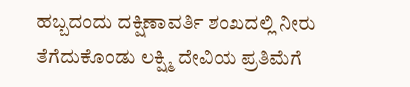ಹಬ್ಬದಂದು ದಕ್ಷಿಣಾವರ್ತಿ ಶಂಖದಲ್ಲಿ ನೀರು ತೆಗೆದುಕೊಂಡು ಲಕ್ಷ್ಮಿ ದೇವಿಯ ಪ್ರತಿಮೆಗೆ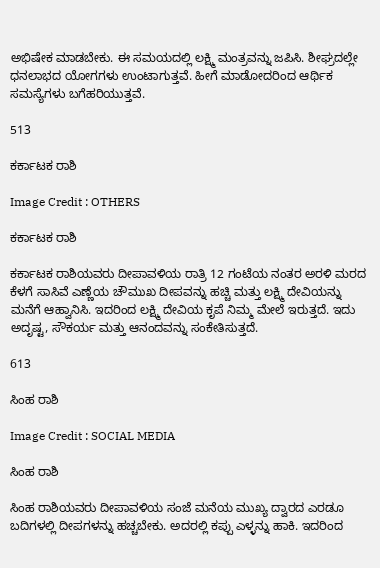ಅಭಿಷೇಕ ಮಾಡಬೇಕು. ಈ ಸಮಯದಲ್ಲಿ ಲಕ್ಷ್ಮಿ ಮಂತ್ರವನ್ನು ಜಪಿಸಿ. ಶೀಘ್ರದಲ್ಲೇ ಧನಲಾಭದ ಯೋಗಗಳು ಉಂಟಾಗುತ್ತವೆ. ಹೀಗೆ ಮಾಡೋದರಿಂದ ಆರ್ಥಿಕ ಸಮಸ್ಯೆಗಳು ಬಗೆಹರಿಯುತ್ತವೆ.

513

ಕರ್ಕಾಟಕ ರಾಶಿ

Image Credit : OTHERS

ಕರ್ಕಾಟಕ ರಾಶಿ

ಕರ್ಕಾಟಕ ರಾಶಿಯವರು ದೀಪಾವಳಿಯ ರಾತ್ರಿ 12 ಗಂಟೆಯ ನಂತರ ಅರಳಿ ಮರದ ಕೆಳಗೆ ಸಾಸಿವೆ ಎಣ್ಣೆಯ ಚೌಮುಖ ದೀಪವನ್ನು ಹಚ್ಚಿ ಮತ್ತು ಲಕ್ಷ್ಮಿ ದೇವಿಯನ್ನು ಮನೆಗೆ ಆಹ್ವಾನಿಸಿ. ಇದರಿಂದ ಲಕ್ಷ್ಮಿ ದೇವಿಯ ಕೃಪೆ ನಿಮ್ಮ ಮೇಲೆ ಇರುತ್ತದೆ. ಇದು ಅದೃಷ್ಟ, ಸೌಕರ್ಯ ಮತ್ತು ಆನಂದವನ್ನು ಸಂಕೇತಿಸುತ್ತದೆ.

613

ಸಿಂಹ ರಾಶಿ

Image Credit : SOCIAL MEDIA

ಸಿಂಹ ರಾಶಿ

ಸಿಂಹ ರಾಶಿಯವರು ದೀಪಾವಳಿಯ ಸಂಜೆ ಮನೆಯ ಮುಖ್ಯ ದ್ವಾರದ ಎರಡೂ ಬದಿಗಳಲ್ಲಿ ದೀಪಗಳನ್ನು ಹಚ್ಚಬೇಕು. ಅದರಲ್ಲಿ ಕಪ್ಪು ಎಳ್ಳನ್ನು ಹಾಕಿ. ಇದರಿಂದ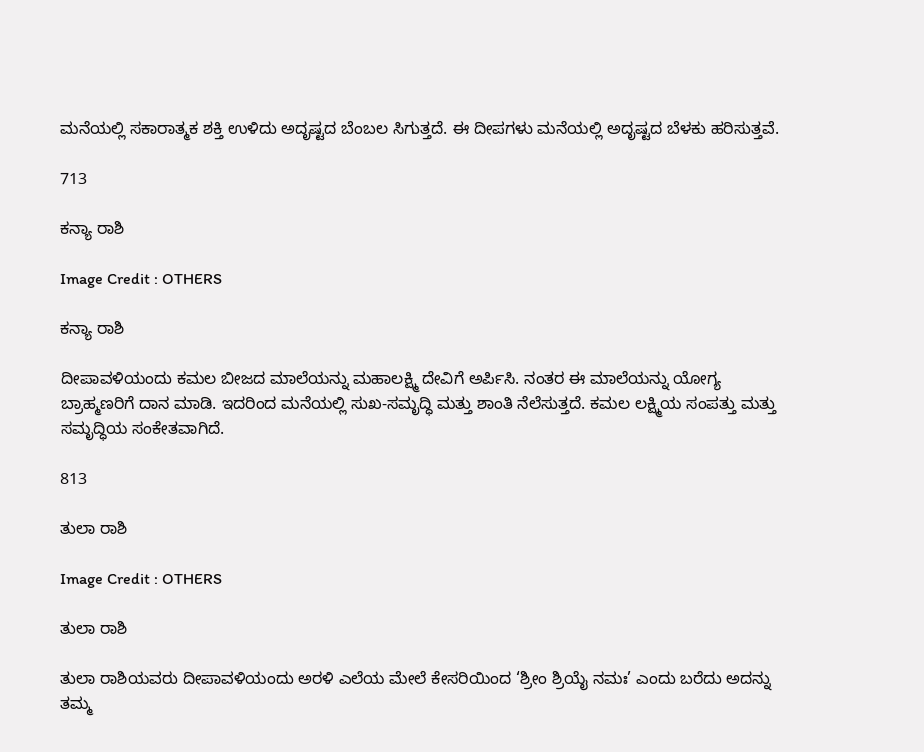ಮನೆಯಲ್ಲಿ ಸಕಾರಾತ್ಮಕ ಶಕ್ತಿ ಉಳಿದು ಅದೃಷ್ಟದ ಬೆಂಬಲ ಸಿಗುತ್ತದೆ. ಈ ದೀಪಗಳು ಮನೆಯಲ್ಲಿ ಅದೃಷ್ಟದ ಬೆಳಕು ಹರಿಸುತ್ತವೆ.

713

ಕನ್ಯಾ ರಾಶಿ

Image Credit : OTHERS

ಕನ್ಯಾ ರಾಶಿ

ದೀಪಾವಳಿಯಂದು ಕಮಲ ಬೀಜದ ಮಾಲೆಯನ್ನು ಮಹಾಲಕ್ಷ್ಮಿ ದೇವಿಗೆ ಅರ್ಪಿಸಿ. ನಂತರ ಈ ಮಾಲೆಯನ್ನು ಯೋಗ್ಯ ಬ್ರಾಹ್ಮಣರಿಗೆ ದಾನ ಮಾಡಿ. ಇದರಿಂದ ಮನೆಯಲ್ಲಿ ಸುಖ-ಸಮೃದ್ಧಿ ಮತ್ತು ಶಾಂತಿ ನೆಲೆಸುತ್ತದೆ. ಕಮಲ ಲಕ್ಷ್ಮಿಯ ಸಂಪತ್ತು ಮತ್ತು ಸಮೃದ್ಧಿಯ ಸಂಕೇತವಾಗಿದೆ.

813

ತುಲಾ ರಾಶಿ

Image Credit : OTHERS

ತುಲಾ ರಾಶಿ

ತುಲಾ ರಾಶಿಯವರು ದೀಪಾವಳಿಯಂದು ಅರಳಿ ಎಲೆಯ ಮೇಲೆ ಕೇಸರಿಯಿಂದ ‘ಶ್ರೀಂ ಶ್ರಿಯೈ ನಮಃ’ ಎಂದು ಬರೆದು ಅದನ್ನು ತಮ್ಮ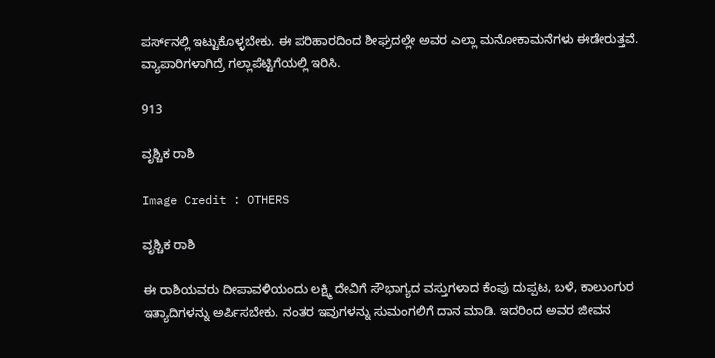ಪರ್ಸ್‌ನಲ್ಲಿ ಇಟ್ಟುಕೊಳ್ಳಬೇಕು. ಈ ಪರಿಹಾರದಿಂದ ಶೀಘ್ರದಲ್ಲೇ ಅವರ ಎಲ್ಲಾ ಮನೋಕಾಮನೆಗಳು ಈಡೇರುತ್ತವೆ. ವ್ಯಾಪಾರಿಗಳಾಗಿದ್ರೆ ಗಲ್ಲಾಪೆಟ್ಟಿಗೆಯಲ್ಲಿ ಇರಿಸಿ.

913

ವೃಶ್ಚಿಕ ರಾಶಿ

Image Credit : OTHERS

ವೃಶ್ಚಿಕ ರಾಶಿ

ಈ ರಾಶಿಯವರು ದೀಪಾವಳಿಯಂದು ಲಕ್ಷ್ಮಿ ದೇವಿಗೆ ಸೌಭಾಗ್ಯದ ವಸ್ತುಗಳಾದ ಕೆಂಪು ದುಪ್ಪಟ, ಬಳೆ, ಕಾಲುಂಗುರ ಇತ್ಯಾದಿಗಳನ್ನು ಅರ್ಪಿಸಬೇಕು. ನಂತರ ಇವುಗಳನ್ನು ಸುಮಂಗಲಿಗೆ ದಾನ ಮಾಡಿ. ಇದರಿಂದ ಅವರ ಜೀವನ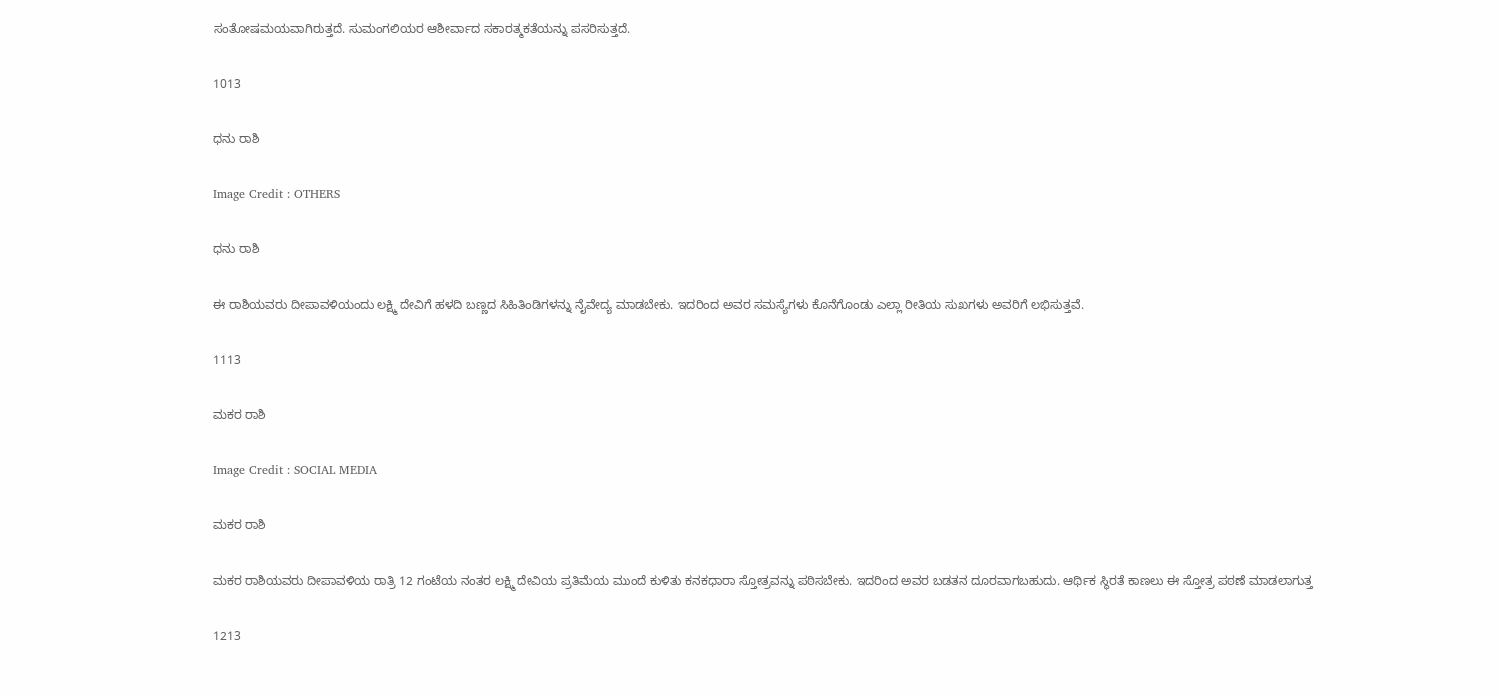ಸಂತೋಷಮಯವಾಗಿರುತ್ತದೆ. ಸುಮಂಗಲಿಯರ ಆಶೀರ್ವಾದ ಸಕಾರತ್ಮಕತೆಯನ್ನು ಪಸರಿಸುತ್ತದೆ.

1013

ಧನು ರಾಶಿ

Image Credit : OTHERS

ಧನು ರಾಶಿ

ಈ ರಾಶಿಯವರು ದೀಪಾವಳಿಯಂದು ಲಕ್ಷ್ಮಿ ದೇವಿಗೆ ಹಳದಿ ಬಣ್ಣದ ಸಿಹಿತಿಂಡಿಗಳನ್ನು ನೈವೇದ್ಯ ಮಾಡಬೇಕು. ಇದರಿಂದ ಅವರ ಸಮಸ್ಯೆಗಳು ಕೊನೆಗೊಂಡು ಎಲ್ಲಾ ರೀತಿಯ ಸುಖಗಳು ಅವರಿಗೆ ಲಭಿಸುತ್ತವೆ.

1113

ಮಕರ ರಾಶಿ

Image Credit : SOCIAL MEDIA

ಮಕರ ರಾಶಿ

ಮಕರ ರಾಶಿಯವರು ದೀಪಾವಳಿಯ ರಾತ್ರಿ 12 ಗಂಟೆಯ ನಂತರ ಲಕ್ಷ್ಮಿ ದೇವಿಯ ಪ್ರತಿಮೆಯ ಮುಂದೆ ಕುಳಿತು ಕನಕಧಾರಾ ಸ್ತೋತ್ರವನ್ನು ಪಠಿಸಬೇಕು. ಇದರಿಂದ ಅವರ ಬಡತನ ದೂರವಾಗಬಹುದು. ಆರ್ಥಿಕ ಸ್ಥಿರತೆ ಕಾಣಲು ಈ ಸ್ತೋತ್ರ ಪಠಣೆ ಮಾಡಲಾಗುತ್ತ

1213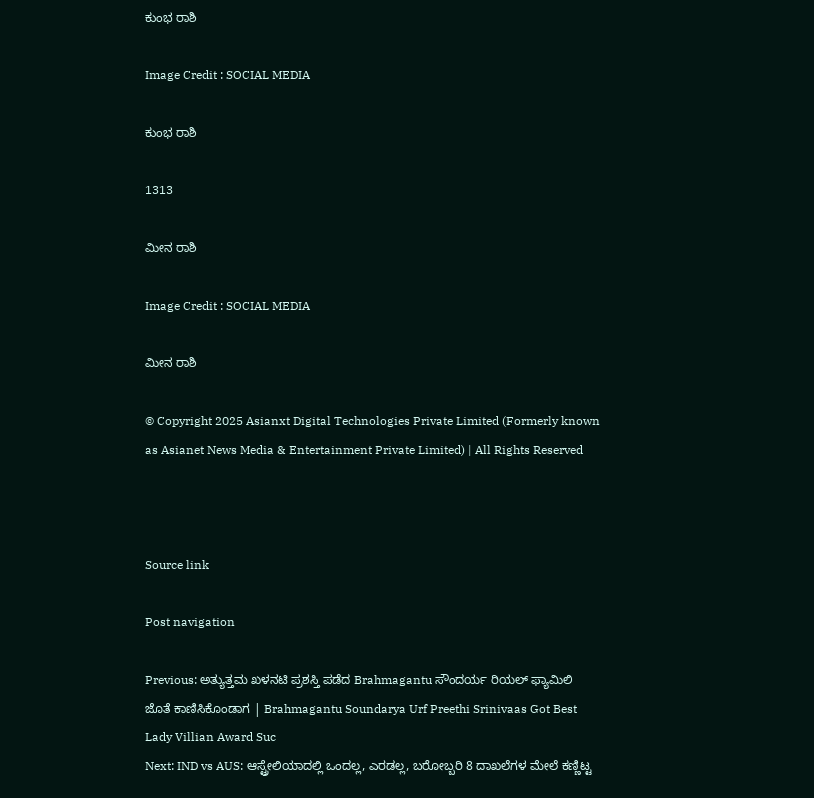ಕುಂಭ ರಾಶಿ

Image Credit : SOCIAL MEDIA

ಕುಂಭ ರಾಶಿ

1313

ಮೀನ ರಾಶಿ

Image Credit : SOCIAL MEDIA

ಮೀನ ರಾಶಿ

© Copyright 2025 Asianxt Digital Technologies Private Limited (Formerly known as Asianet News Media & Entertainment Private Limited) | All Rights Reserved



Source link

Post navigation

Previous: ಅತ್ಯುತ್ತಮ ಖಳನಟಿ ಪ್ರಶಸ್ತಿ ಪಡೆದ Brahmagantu ಸೌಂದರ್ಯ ರಿಯಲ್ ಫ್ಯಾಮಿಲಿ ಜೊತೆ ಕಾಣಿಸಿಕೊಂಡಾಗ | Brahmagantu Soundarya Urf Preethi Srinivaas Got Best Lady Villian Award Suc
Next: IND vs AUS: ಆಸ್ಟ್ರೇಲಿಯಾದಲ್ಲಿ ಒಂದಲ್ಲ, ಎರಡಲ್ಲ, ಬರೋಬ್ಬರಿ 8 ದಾಖಲೆಗಳ ಮೇಲೆ ಕಣ್ಣಿಟ್ಟ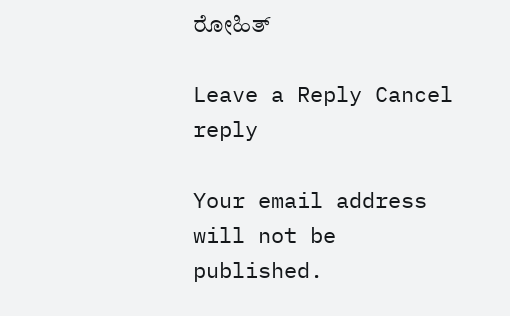ರೋಹಿತ್

Leave a Reply Cancel reply

Your email address will not be published.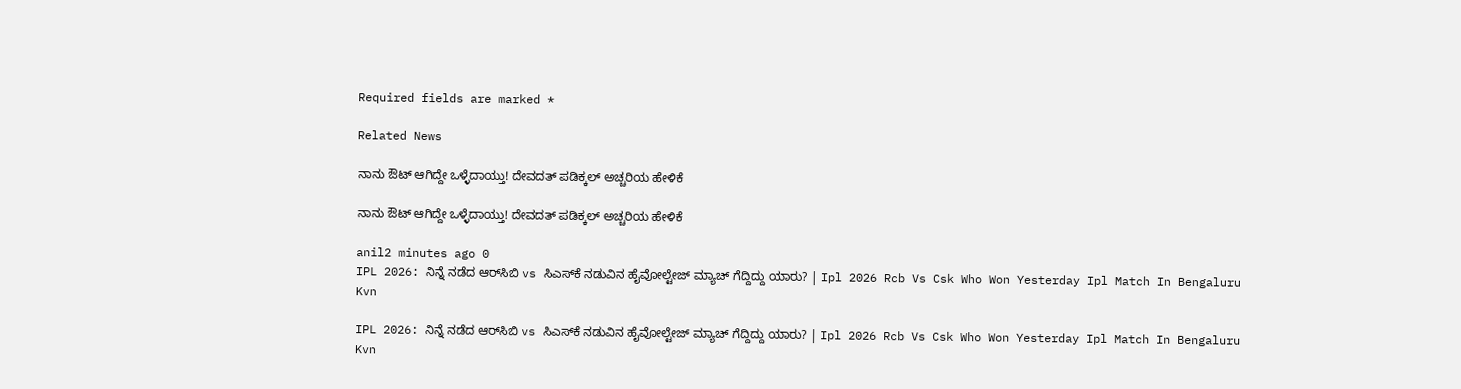Required fields are marked *

Related News

ನಾನು ಔಟ್ ಆಗಿದ್ದೇ ಒಳ್ಳೆದಾಯ್ತು! ದೇವದತ್ ಪಡಿಕ್ಕಲ್ ಅಚ್ಚರಿಯ ಹೇಳಿಕೆ

ನಾನು ಔಟ್ ಆಗಿದ್ದೇ ಒಳ್ಳೆದಾಯ್ತು! ದೇವದತ್ ಪಡಿಕ್ಕಲ್ ಅಚ್ಚರಿಯ ಹೇಳಿಕೆ

anil2 minutes ago 0
IPL 2026: ನಿನ್ನೆ ನಡೆದ ಆರ್‌ಸಿಬಿ vs ಸಿಎಸ್‌ಕೆ ನಡುವಿನ ಹೈವೋಲ್ಟೇಜ್ ಮ್ಯಾಚ್ ಗೆದ್ದಿದ್ದು ಯಾರು? | Ipl 2026 Rcb Vs Csk Who Won Yesterday Ipl Match In Bengaluru Kvn

IPL 2026: ನಿನ್ನೆ ನಡೆದ ಆರ್‌ಸಿಬಿ vs ಸಿಎಸ್‌ಕೆ ನಡುವಿನ ಹೈವೋಲ್ಟೇಜ್ ಮ್ಯಾಚ್ ಗೆದ್ದಿದ್ದು ಯಾರು? | Ipl 2026 Rcb Vs Csk Who Won Yesterday Ipl Match In Bengaluru Kvn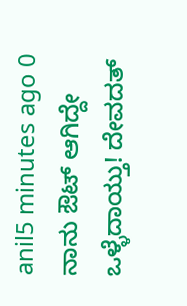anil5 minutes ago 0
ನಾನು ಔಟ್ ಆಗಿದ್ದೇ ಒಳ್ಳೆದಾಯ್ತು! ದೇವದತ್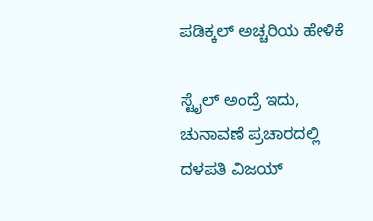ಪಡಿಕ್ಕಲ್ ಅಚ್ಚರಿಯ ಹೇಳಿಕೆ

ಸ್ಟೈಲ್ ಅಂದ್ರೆ ಇದು, ಚುನಾವಣೆ ಪ್ರಚಾರದಲ್ಲಿ ದಳಪತಿ ವಿಜಯ್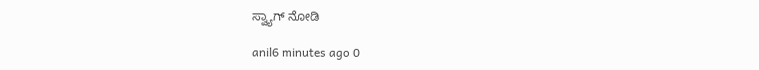ಸ್ವ್ಯಾಗ್ ನೋಡಿ

anil6 minutes ago 0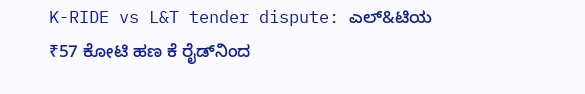K-RIDE vs L&T tender dispute: ಎಲ್‌&ಟಿಯ ₹57 ಕೋಟಿ ಹಣ ಕೆ ರೈಡ್‌ನಿಂದ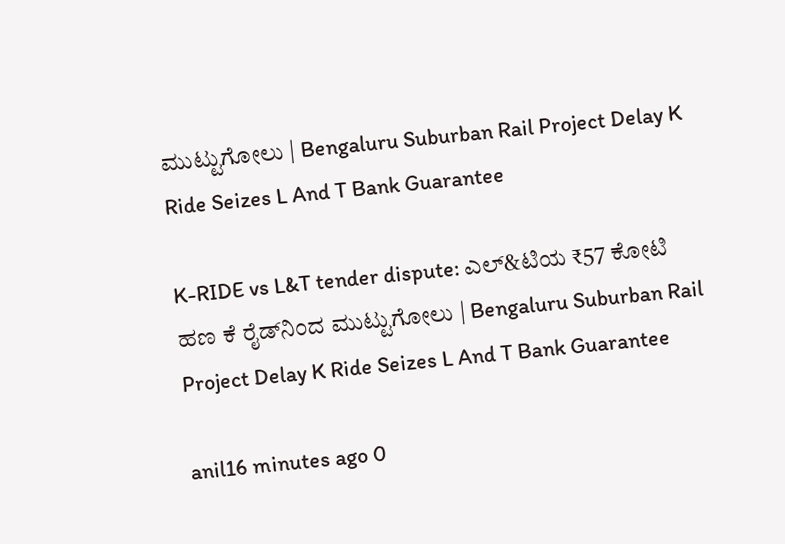ಮುಟ್ಟುಗೋಲು | Bengaluru Suburban Rail Project Delay K Ride Seizes L And T Bank Guarantee

K-RIDE vs L&T tender dispute: ಎಲ್‌&ಟಿಯ ₹57 ಕೋಟಿ ಹಣ ಕೆ ರೈಡ್‌ನಿಂದ ಮುಟ್ಟುಗೋಲು | Bengaluru Suburban Rail Project Delay K Ride Seizes L And T Bank Guarantee

anil16 minutes ago 0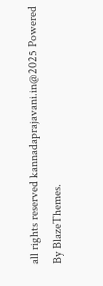all rights reserved kannadaprajavani.in@2025 Powered By BlazeThemes.